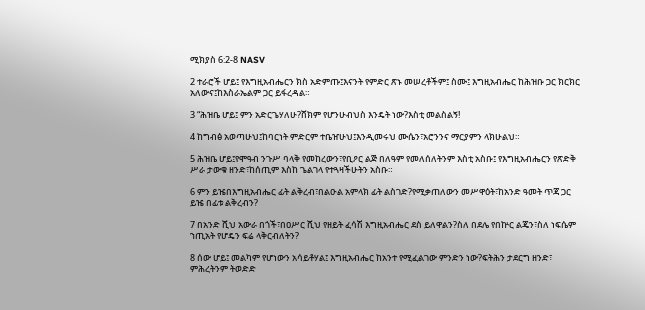ሚክያስ 6:2-8 NASV

2 ተራሮች ሆይ፤ የእግዚአብሔርን ክስ አድምጡ፤እናንት የምድር ጽኑ መሠረቶችም፤ ስሙ፤ እግዚአብሔር ከሕዝቡ ጋር ክርክር አለውና፤ከእስራኤልም ጋር ይፋረዳል።

3 “ሕዝቤ ሆይ፤ ምን አድርጌሃለሁ?ሸክም የሆንሁብህስ እንዴት ነው?እስቲ መልስልኝ!

4 ከግብፅ አወጣሁህ፤ከባርነት ምድርም ተቤዠሁህ፤እንዲመሩህ ሙሴን፣አሮንንና ማርያምን ላክሁልህ።

5 ሕዝቤ ሆይ፤የሞዓብ ንጉሥ ባላቅ የመከረውን፣የቢዖር ልጅ በለዓም የመለሰለትንም እስቲ አስቡ፤ የእግዚአብሔርን የጽድቅ ሥራ ታውቁ ዘንድ፣ከሰጢም እስከ ጌልገላ የተጓዛችሁትን አስቡ።

6 ምን ይዤበእግዚአብሔር ፊት ልቅረብ፣በልዑል አምላክ ፊት ልስገድ?የሚቃጠለውን መሥዋዕት፣ከአንድ ዓመት ጥጃ ጋር ይዤ በፊቱ ልቅረብን?

7 በአንድ ሺህ አውራ በጎች፣በዐሥር ሺህ የዘይት ፈሳሽ እግዚአብሔር ደስ ይለዋልን?ስለ በደሌ የበኵር ልጄን፣ስለ ነፍሴም ኀጢአት የሆዴን ፍሬ ላቅርብለትን?

8 ሰው ሆይ፤ መልካም የሆነውን አሳይቶሃል፤ እግዚአብሔር ከአንተ የሚፈልገው ምንድን ነው?ፍትሕን ታደርግ ዘንድ፣ ምሕረትንም ትወድድ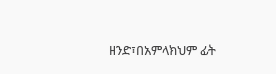ዘንድ፣በአምላክህም ፊት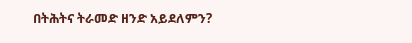በትሕትና ትራመድ ዘንድ አይደለምን?